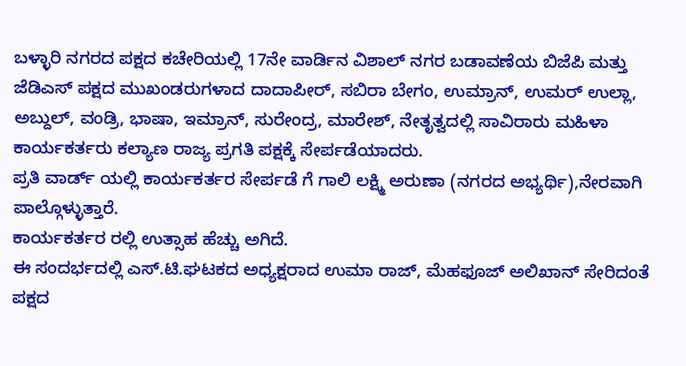ಬಳ್ಳಾರಿ ನಗರದ ಪಕ್ಷದ ಕಚೇರಿಯಲ್ಲಿ 17ನೇ ವಾರ್ಡಿನ ವಿಶಾಲ್ ನಗರ ಬಡಾವಣೆಯ ಬಿಜೆಪಿ ಮತ್ತು ಜೆಡಿಎಸ್ ಪಕ್ಷದ ಮುಖಂಡರುಗಳಾದ ದಾದಾಪೀರ್, ಸಬಿರಾ ಬೇಗಂ, ಉಮ್ರಾನ್, ಉಮರ್ ಉಲ್ಲಾ, ಅಬ್ದುಲ್, ವಂಡ್ರಿ, ಭಾಷಾ, ಇಮ್ರಾನ್, ಸುರೇಂದ್ರ, ಮಾರೇಶ್, ನೇತೃತ್ವದಲ್ಲಿ ಸಾವಿರಾರು ಮಹಿಳಾ ಕಾರ್ಯಕರ್ತರು ಕಲ್ಯಾಣ ರಾಜ್ಯ ಪ್ರಗತಿ ಪಕ್ಷಕ್ಕೆ ಸೇರ್ಪಡೆಯಾದರು.
ಪ್ರತಿ ವಾರ್ಡ್ ಯಲ್ಲಿ ಕಾರ್ಯಕರ್ತರ ಸೇರ್ಪಡೆ ಗೆ ಗಾಲಿ ಲಕ್ಷ್ಮಿ ಅರುಣಾ (ನಗರದ ಅಭ್ಯರ್ಥಿ),ನೇರವಾಗಿ ಪಾಲ್ಗೊಳ್ಳುತ್ತಾರೆ.
ಕಾರ್ಯಕರ್ತರ ರಲ್ಲಿ ಉತ್ಸಾಹ ಹೆಚ್ಚು ಅಗಿದೆ.
ಈ ಸಂದರ್ಭದಲ್ಲಿ ಎಸ್.ಟಿ.ಘಟಕದ ಅಧ್ಯಕ್ಷರಾದ ಉಮಾ ರಾಜ್, ಮೆಹಫೂಜ್ ಅಲಿಖಾನ್ ಸೇರಿದಂತೆ ಪಕ್ಷದ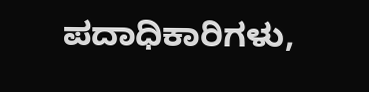ಪದಾಧಿಕಾರಿಗಳು,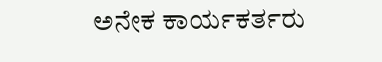ಅನೇಕ ಕಾರ್ಯಕರ್ತರು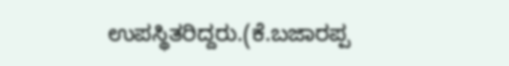ಉಪಸ್ಥಿತರಿದ್ದರು.(ಕೆ.ಬಜಾರಪ್ಪ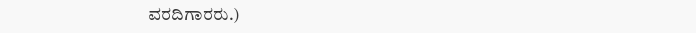ವರದಿಗಾರರು.)